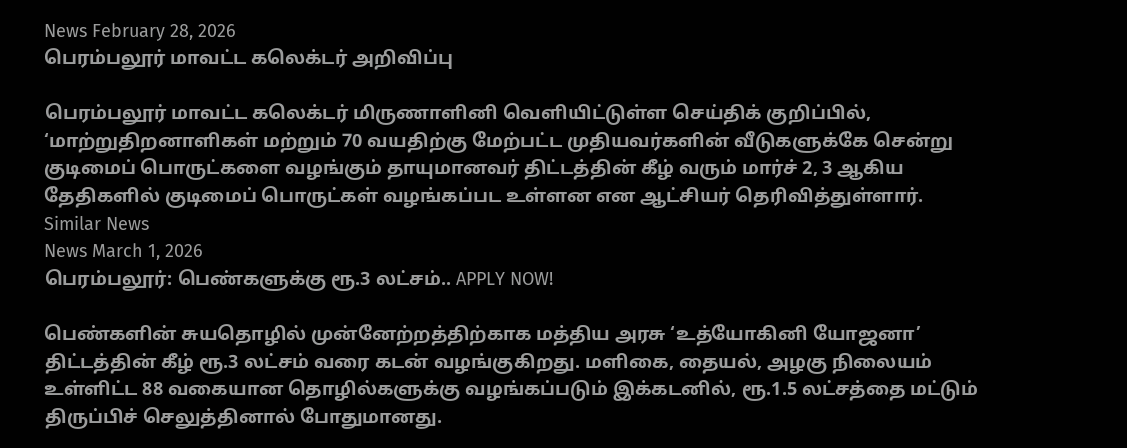News February 28, 2026
பெரம்பலூர் மாவட்ட கலெக்டர் அறிவிப்பு

பெரம்பலூர் மாவட்ட கலெக்டர் மிருணாளினி வெளியிட்டுள்ள செய்திக் குறிப்பில், ‘மாற்றுதிறனாளிகள் மற்றும் 70 வயதிற்கு மேற்பட்ட முதியவர்களின் வீடுகளுக்கே சென்று குடிமைப் பொருட்களை வழங்கும் தாயுமானவர் திட்டத்தின் கீழ் வரும் மார்ச் 2, 3 ஆகிய தேதிகளில் குடிமைப் பொருட்கள் வழங்கப்பட உள்ளன என ஆட்சியர் தெரிவித்துள்ளார்.
Similar News
News March 1, 2026
பெரம்பலூர்: பெண்களுக்கு ரூ.3 லட்சம்.. APPLY NOW!

பெண்களின் சுயதொழில் முன்னேற்றத்திற்காக மத்திய அரசு ‘உத்யோகினி யோஜனா’ திட்டத்தின் கீழ் ரூ.3 லட்சம் வரை கடன் வழங்குகிறது. மளிகை, தையல், அழகு நிலையம் உள்ளிட்ட 88 வகையான தொழில்களுக்கு வழங்கப்படும் இக்கடனில், ரூ.1.5 லட்சத்தை மட்டும் திருப்பிச் செலுத்தினால் போதுமானது.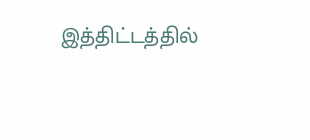இத்திட்டத்தில்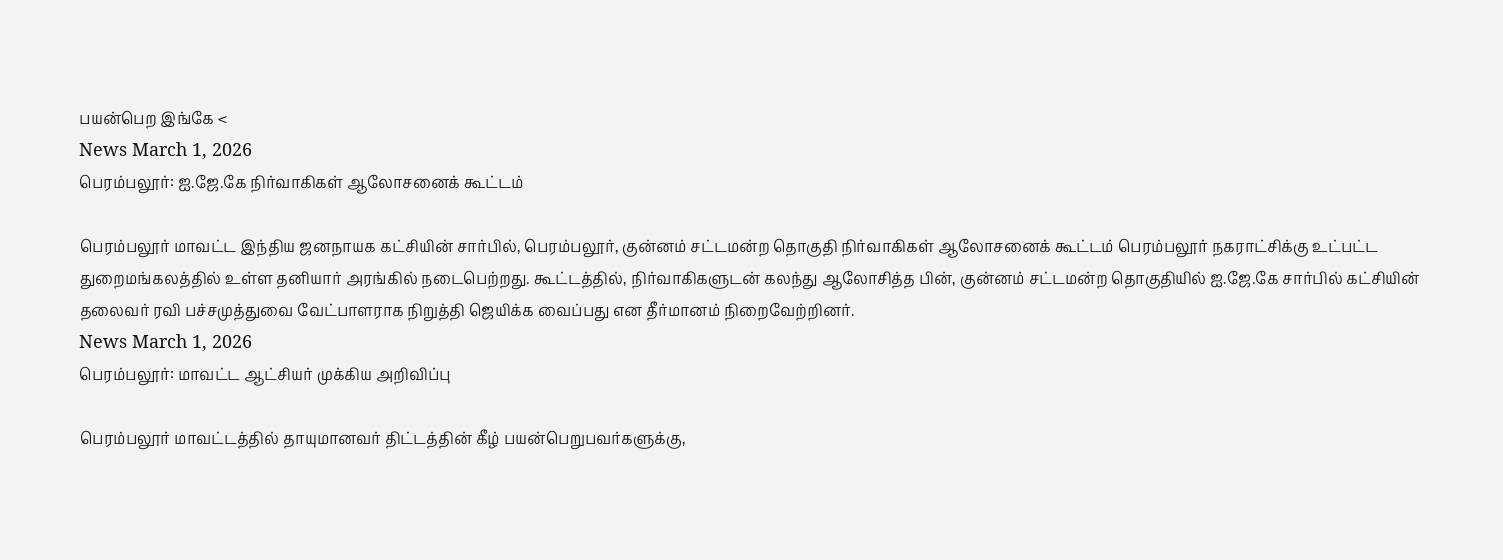பயன்பெற இங்கே <
News March 1, 2026
பெரம்பலூர்: ஐ.ஜே.கே நிர்வாகிகள் ஆலோசனைக் கூட்டம்

பெரம்பலூர் மாவட்ட இந்திய ஜனநாயக கட்சியின் சார்பில், பெரம்பலூர், குன்னம் சட்டமன்ற தொகுதி நிர்வாகிகள் ஆலோசனைக் கூட்டம் பெரம்பலூர் நகராட்சிக்கு உட்பட்ட துறைமங்கலத்தில் உள்ள தனியார் அரங்கில் நடைபெற்றது. கூட்டத்தில், நிர்வாகிகளுடன் கலந்து ஆலோசித்த பின், குன்னம் சட்டமன்ற தொகுதியில் ஐ.ஜே.கே சார்பில் கட்சியின் தலைவர் ரவி பச்சமுத்துவை வேட்பாளராக நிறுத்தி ஜெயிக்க வைப்பது என தீர்மானம் நிறைவேற்றினர்.
News March 1, 2026
பெரம்பலூர்: மாவட்ட ஆட்சியர் முக்கிய அறிவிப்பு

பெரம்பலூர் மாவட்டத்தில் தாயுமானவர் திட்டத்தின் கீழ் பயன்பெறுபவர்களுக்கு,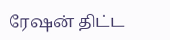ரேஷன் திட்ட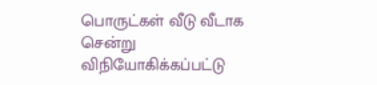பொருட்கள் வீடு வீடாக சென்று விநியோகிக்கப்பட்டு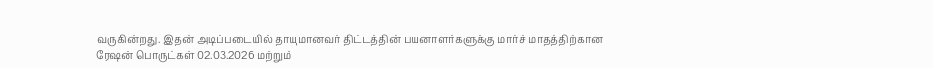வருகின்றது. இதன் அடிப்படையில் தாயுமானவர் திட்டத்தின் பயனாளர்களுக்கு மார்ச் மாதத்திற்கான ரேஷன் பொருட்கள் 02.03.2026 மற்றும்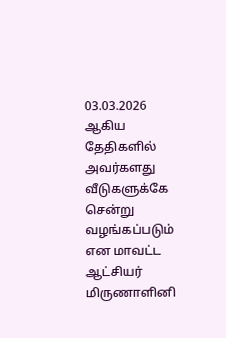03.03.2026 ஆகிய தேதிகளில் அவர்களது வீடுகளுக்கே சென்று வழங்கப்படும் என மாவட்ட ஆட்சியர் மிருணாளினி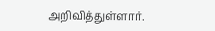அறிவித்துள்ளார்.